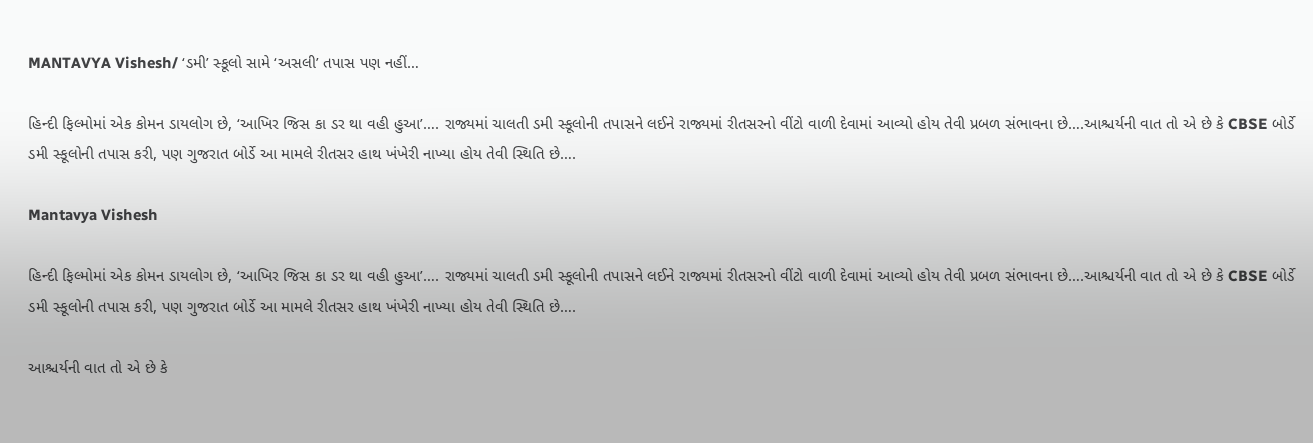MANTAVYA Vishesh/ ‘ડમી’ સ્કૂલો સામે ‘અસલી’ તપાસ પણ નહીં…

હિન્દી ફિલ્મોમાં એક કોમન ડાયલોગ છે, ‘આખિર જિસ કા ડર થા વહી હુઆ’…. રાજ્યમાં ચાલતી ડમી સ્કૂલોની તપાસને લઈને રાજ્યમાં રીતસરનો વીંટો વાળી દેવામાં આવ્યો હોય તેવી પ્રબળ સંભાવના છે….આશ્ચર્યની વાત તો એ છે કે CBSE બોર્ડે ડમી સ્કૂલોની તપાસ કરી, પણ ગુજરાત બોર્ડે આ મામલે રીતસર હાથ ખંખેરી નાખ્યા હોય તેવી સ્થિતિ છે….

Mantavya Vishesh

હિન્દી ફિલ્મોમાં એક કોમન ડાયલોગ છે, ‘આખિર જિસ કા ડર થા વહી હુઆ’…. રાજ્યમાં ચાલતી ડમી સ્કૂલોની તપાસને લઈને રાજ્યમાં રીતસરનો વીંટો વાળી દેવામાં આવ્યો હોય તેવી પ્રબળ સંભાવના છે….આશ્ચર્યની વાત તો એ છે કે CBSE બોર્ડે ડમી સ્કૂલોની તપાસ કરી, પણ ગુજરાત બોર્ડે આ મામલે રીતસર હાથ ખંખેરી નાખ્યા હોય તેવી સ્થિતિ છે….

આશ્ચર્યની વાત તો એ છે કે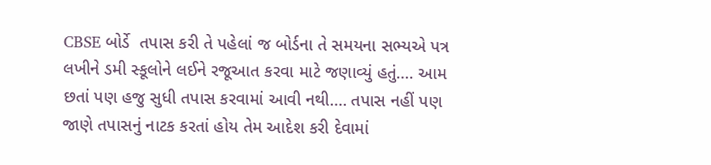CBSE બોર્ડે  તપાસ કરી તે પહેલાં જ બોર્ડના તે સમયના સભ્યએ પત્ર લખીને ડમી સ્કૂલોને લઈને રજૂઆત કરવા માટે જણાવ્યું હતું…. આમ છતાં પણ હજુ સુધી તપાસ કરવામાં આવી નથી…. તપાસ નહીં પણ જાણે તપાસનું નાટક કરતાં હોય તેમ આદેશ કરી દેવામાં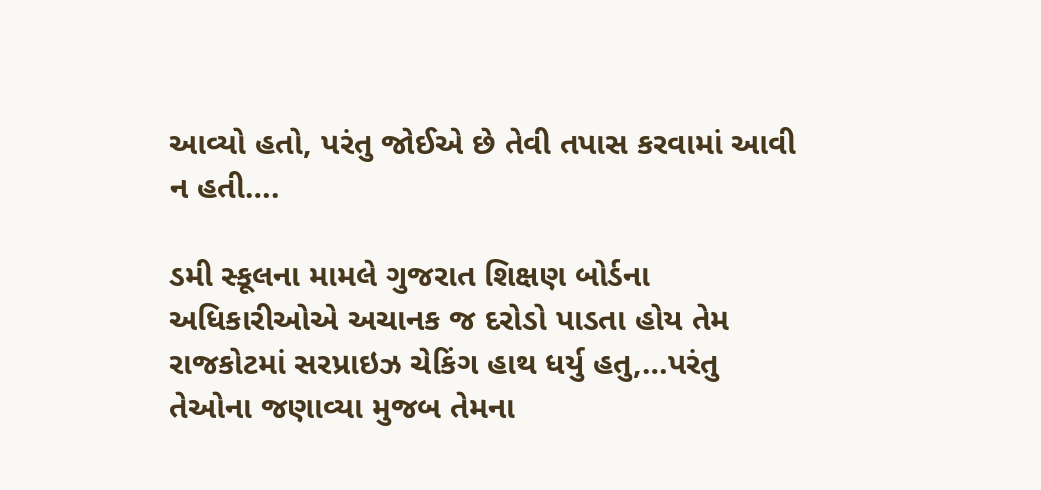આવ્યો હતો, પરંતુ જોઈએ છે તેવી તપાસ કરવામાં આવી ન હતી….

ડમી સ્કૂલના મામલે ગુજરાત શિક્ષણ બોર્ડના અધિકારીઓએ અચાનક જ દરોડો પાડતા હોય તેમ રાજકોટમાં સરપ્રાઇઝ ચેકિંગ હાથ ધર્યુ હતુ,…પરંતુ તેઓના જણાવ્યા મુજબ તેમના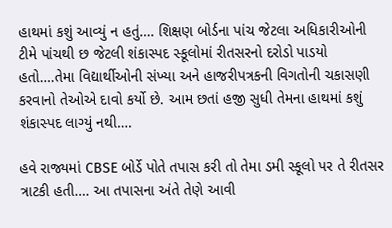હાથમાં કશું આવ્યું ન હતું…. શિક્ષણ બોર્ડના પાંચ જેટલા અધિકારીઓની ટીમે પાંચથી છ જેટલી શંકાસ્પદ સ્કૂલોમાં રીતસરનો દરોડો પાડયો હતો….તેમા વિદ્યાર્થીઓની સંખ્યા અને હાજરીપત્રકની વિગતોની ચકાસણી કરવાનો તેઓએ દાવો કર્યો છે. આમ છતાં હજી સુધી તેમના હાથમાં કશું શંકાસ્પદ લાગ્યું નથી….

હવે રાજ્યમાં CBSE બોર્ડે પોતે તપાસ કરી તો તેમા ડમી સ્કૂલો પર તે રીતસર ત્રાટકી હતી…. આ તપાસના અંતે તેણે આવી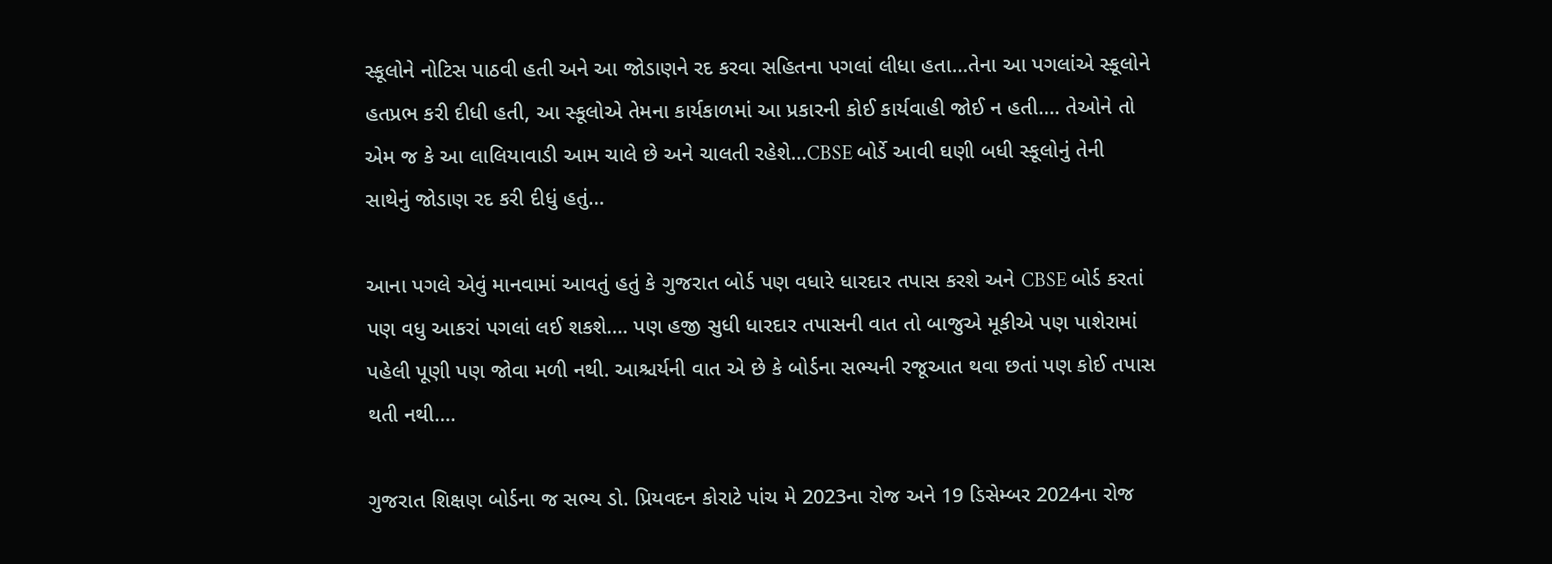સ્કૂલોને નોટિસ પાઠવી હતી અને આ જોડાણને રદ કરવા સહિતના પગલાં લીધા હતા…તેના આ પગલાંએ સ્કૂલોને હતપ્રભ કરી દીધી હતી, આ સ્કૂલોએ તેમના કાર્યકાળમાં આ પ્રકારની કોઈ કાર્યવાહી જોઈ ન હતી…. તેઓને તો એમ જ કે આ લાલિયાવાડી આમ ચાલે છે અને ચાલતી રહેશે…CBSE બોર્ડે આવી ઘણી બધી સ્કૂલોનું તેની સાથેનું જોડાણ રદ કરી દીધું હતું…

આના પગલે એવું માનવામાં આવતું હતું કે ગુજરાત બોર્ડ પણ વધારે ધારદાર તપાસ કરશે અને CBSE બોર્ડ કરતાં પણ વધુ આકરાં પગલાં લઈ શકશે…. પણ હજી સુધી ધારદાર તપાસની વાત તો બાજુએ મૂકીએ પણ પાશેરામાં પહેલી પૂણી પણ જોવા મળી નથી. આશ્ચર્યની વાત એ છે કે બોર્ડના સભ્યની રજૂઆત થવા છતાં પણ કોઈ તપાસ થતી નથી….

ગુજરાત શિક્ષણ બોર્ડના જ સભ્ય ડો. પ્રિયવદન કોરાટે પાંચ મે 2023ના રોજ અને 19 ડિસેમ્બર 2024ના રોજ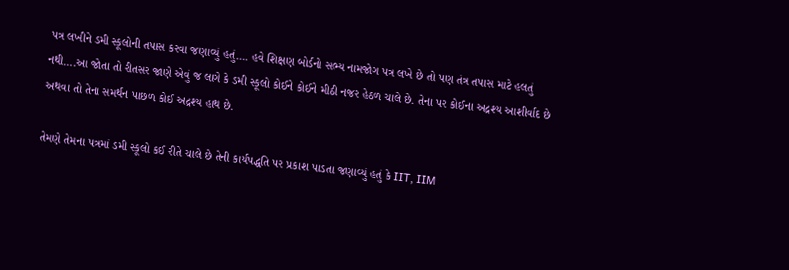પત્ર લખીને ડમી સ્કૂલોની તપાસ કરવા જણાવ્યું હતું…. હવે શિક્ષણ બોર્ડનો સભ્ય નામજોગ પત્ર લખે છે તો પણ તંત્ર તપાસ માટે હલતું નથી….આ જોતા તો રીતસર જાણે એવું જ લાગે કે ડમી સ્કૂલો કોઈને કોઈને મીઠી નજર હેઠળ ચાલે છે. તેના પર કોઈના અદ્રશ્ય આશીર્વાદ છે અથવા તો તેના સમર્થન પાછળ કોઈ અદ્રશ્ય હાથ છે.

તેમણે તેમના પત્રમાં ડમી સ્કૂલો કઈ રીતે ચાલે છે તેની કાર્યપદ્ધતિ પર પ્રકાશ પાડતા જણાવ્યું હતું કે IIT, IIM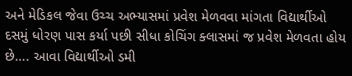અને મેડિકલ જેવા ઉચ્ચ અભ્યાસમાં પ્રવેશ મેળવવા માંગતા વિદ્યાર્થીઓ દસમું ધોરણ પાસ કર્યા પછી સીધા કોચિંગ ક્લાસમાં જ પ્રવેશ મેળવતા હોય છે…. આવા વિદ્યાર્થીઓ ડમી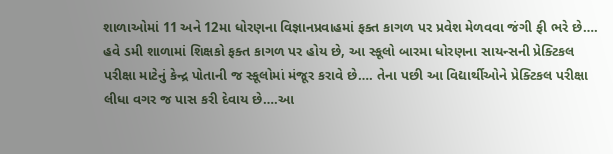શાળાઓમાં 11 અને 12મા ધોરણના વિજ્ઞાનપ્રવાહમાં ફક્ત કાગળ પર પ્રવેશ મેળવવા જંગી ફી ભરે છે…. હવે ડમી શાળામાં શિક્ષકો ફક્ત કાગળ પર હોય છે, આ સ્કૂલો બારમા ધોરણના સાયન્સની પ્રેક્ટિકલ પરીક્ષા માટેનું કેન્દ્ર પોતાની જ સ્કૂલોમાં મંજૂર કરાવે છે…. તેના પછી આ વિદ્યાર્થીઓને પ્રેક્ટિકલ પરીક્ષા લીધા વગર જ પાસ કરી દેવાય છે….આ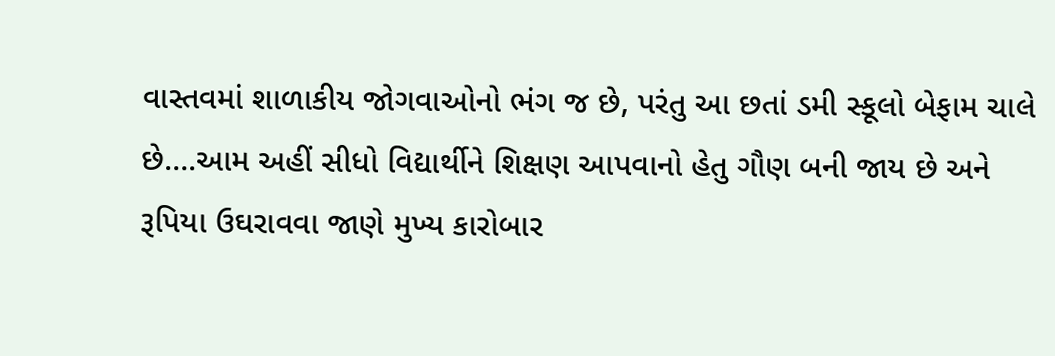વાસ્તવમાં શાળાકીય જોગવાઓનો ભંગ જ છે, પરંતુ આ છતાં ડમી સ્કૂલો બેફામ ચાલે છે….આમ અહીં સીધો વિદ્યાર્થીને શિક્ષણ આપવાનો હેતુ ગૌણ બની જાય છે અને રૂપિયા ઉઘરાવવા જાણે મુખ્ય કારોબાર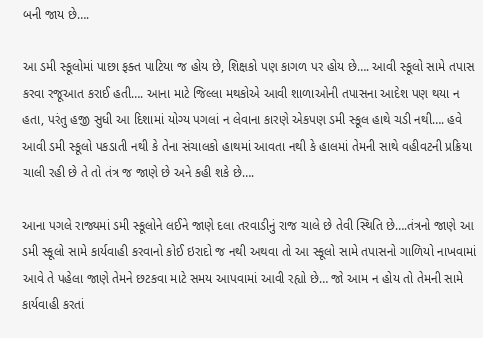બની જાય છે….

આ ડમી સ્કૂલોમાં પાછા ફક્ત પાટિયા જ હોય છે, શિક્ષકો પણ કાગળ પર હોય છે…. આવી સ્કૂલો સામે તપાસ કરવા રજૂઆત કરાઈ હતી…. આના માટે જિલ્લા મથકોએ આવી શાળાઓની તપાસના આદેશ પણ થયા ન હતા, પરંતુ હજી સુધી આ દિશામાં યોગ્ય પગલાં ન લેવાના કારણે એકપણ ડમી સ્કૂલ હાથે ચડી નથી…. હવે આવી ડમી સ્કૂલો પકડાતી નથી કે તેના સંચાલકો હાથમાં આવતા નથી કે હાલમાં તેમની સાથે વહીવટની પ્રક્રિયા ચાલી રહી છે તે તો તંત્ર જ જાણે છે અને કહી શકે છે….

આના પગલે રાજ્યમાં ડમી સ્કૂલોને લઈને જાણે દલા તરવાડીનું રાજ ચાલે છે તેવી સ્થિતિ છે….તંત્રનો જાણે આ ડમી સ્કૂલો સામે કાર્યવાહી કરવાનો કોઈ ઇરાદો જ નથી અથવા તો આ સ્કૂલો સામે તપાસનો ગાળિયો નાખવામાં આવે તે પહેલા જાણે તેમને છટકવા માટે સમય આપવામાં આવી રહ્યો છે… જો આમ ન હોય તો તેમની સામે કાર્યવાહી કરતાં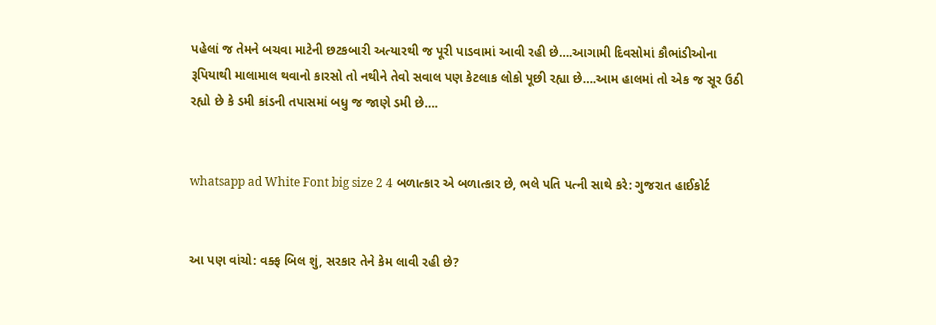પહેલાં જ તેમને બચવા માટેની છટકબારી અત્યારથી જ પૂરી પાડવામાં આવી રહી છે….આગામી દિવસોમાં કૌભાંડીઓના રૂપિયાથી માલામાલ થવાનો કારસો તો નથીને તેવો સવાલ પણ કેટલાક લોકો પૂછી રહ્યા છે….આમ હાલમાં તો એક જ સૂર ઉઠી રહ્યો છે કે ડમી કાંડની તપાસમાં બધુ જ જાણે ડમી છે….


whatsapp ad White Font big size 2 4 બળાત્કાર એ બળાત્કાર છે, ભલે પતિ પત્ની સાથે કરે: ગુજરાત હાઈકોર્ટ


આ પણ વાંચો: વક્ફ બિલ શું, સરકાર તેને કેમ લાવી રહી છે?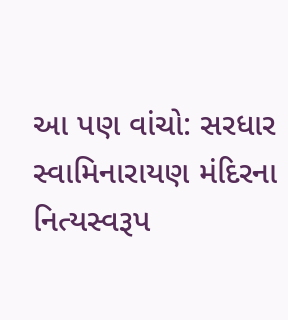આ પણ વાંચો: સરધાર સ્વામિનારાયણ મંદિરના નિત્યસ્વરૂપ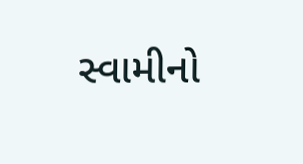સ્વામીનો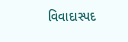વિવાદાસ્પદ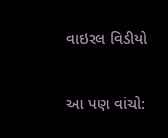વાઇરલ વિડીયો

આ પણ વાંચો: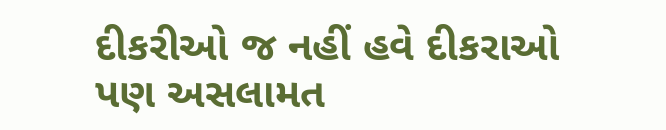દીકરીઓ જ નહીં હવે દીકરાઓ પણ અસલામત